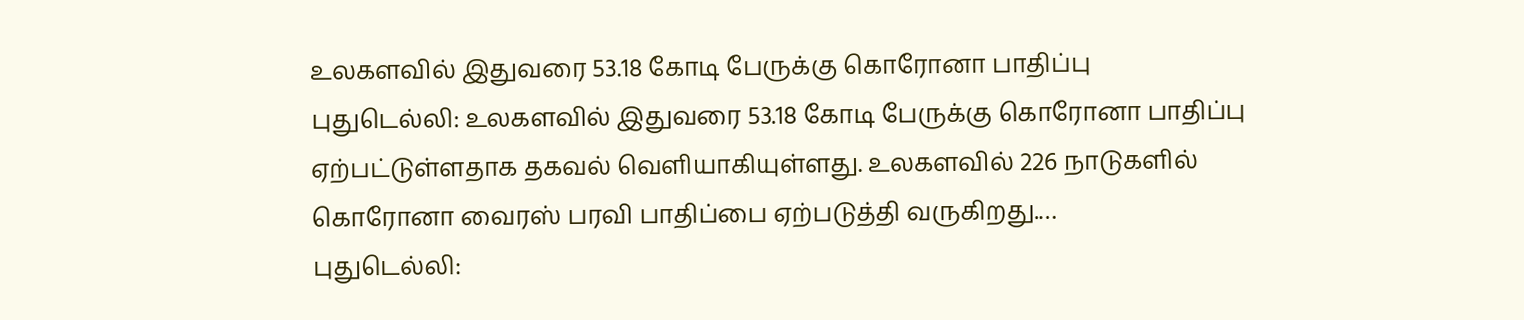உலகளவில் இதுவரை 53.18 கோடி பேருக்கு கொரோனா பாதிப்பு
புதுடெல்லி: உலகளவில் இதுவரை 53.18 கோடி பேருக்கு கொரோனா பாதிப்பு ஏற்பட்டுள்ளதாக தகவல் வெளியாகியுள்ளது. உலகளவில் 226 நாடுகளில் கொரோனா வைரஸ் பரவி பாதிப்பை ஏற்படுத்தி வருகிறது.…
புதுடெல்லி: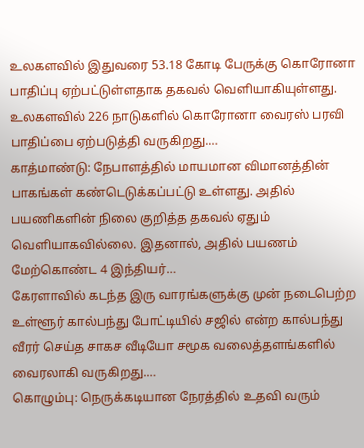உலகளவில் இதுவரை 53.18 கோடி பேருக்கு கொரோனா பாதிப்பு ஏற்பட்டுள்ளதாக தகவல் வெளியாகியுள்ளது. உலகளவில் 226 நாடுகளில் கொரோனா வைரஸ் பரவி பாதிப்பை ஏற்படுத்தி வருகிறது.…
காத்மாண்டு: நேபாளத்தில் மாயமான விமானத்தின் பாகங்கள் கண்டெடுக்கப்பட்டு உள்ளது. அதில் பயணிகளின் நிலை குறித்த தகவல் ஏதும் வெளியாகவில்லை. இதனால், அதில் பயணம் மேற்கொண்ட 4 இந்தியர்…
கேரளாவில் கடந்த இரு வாரங்களுக்கு முன் நடைபெற்ற உள்ளூர் கால்பந்து போட்டியில் சஜில் என்ற கால்பந்து வீரர் செய்த சாகச வீடியோ சமூக வலைத்தளங்களில் வைரலாகி வருகிறது.…
கொழும்பு: நெருக்கடியான நேரத்தில் உதவி வரும்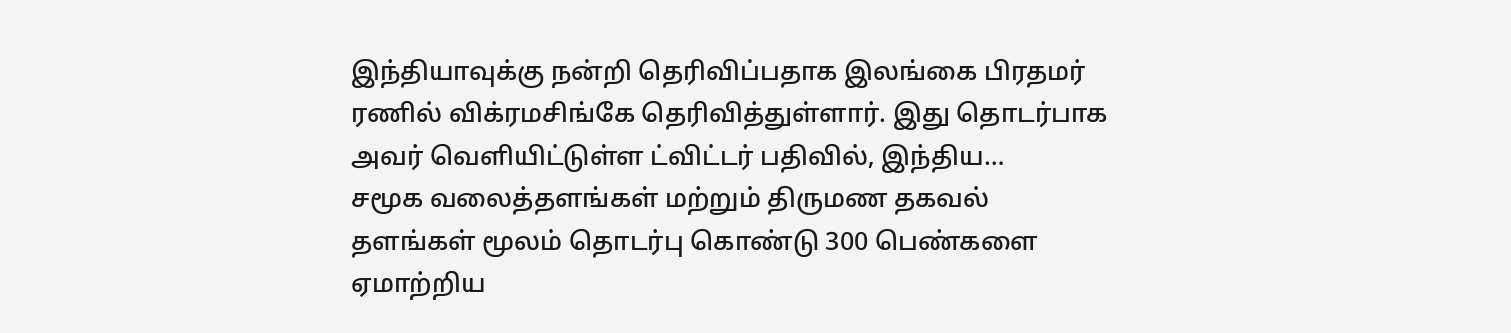இந்தியாவுக்கு நன்றி தெரிவிப்பதாக இலங்கை பிரதமர் ரணில் விக்ரமசிங்கே தெரிவித்துள்ளார். இது தொடர்பாக அவர் வெளியிட்டுள்ள ட்விட்டர் பதிவில், இந்திய…
சமூக வலைத்தளங்கள் மற்றும் திருமண தகவல் தளங்கள் மூலம் தொடர்பு கொண்டு 300 பெண்களை ஏமாற்றிய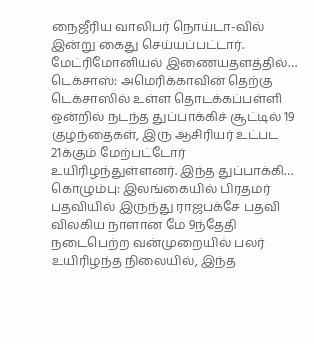நைஜீரிய வாலிபர் நொய்டா-வில் இன்று கைது செய்யப்பட்டார். மேட்ரிமோனியல் இணையதளத்தில்…
டெக்சாஸ்: அமெரிக்காவின் தெற்கு டெக்சாஸில் உள்ள தொடக்கப்பள்ளி ஒன்றில் நடந்த துப்பாக்கிச் சூட்டில் 19 குழந்தைகள், இரு ஆசிரியர் உட்பட 21க்கும் மேற்பட்டோர் உயிரிழந்துள்ளனர். இந்த துப்பாக்கி…
கொழும்பு: இலங்கையில் பிரதமர் பதவியில் இருந்து ராஜபக்சே பதவி விலகிய நாளான மே 9ந்தேதி நடைபெற்ற வன்முறையில் பலர் உயிரிழந்த நிலையில், இந்த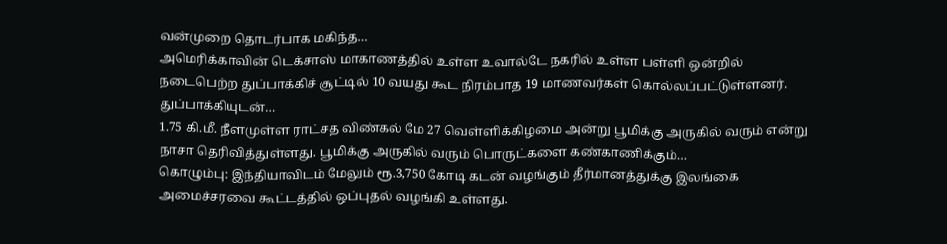வன்முறை தொடர்பாக மகிந்த…
அமெரிக்காவின் டெக்சாஸ் மாகாணத்தில் உள்ள உவால்டே நகரில் உள்ள பள்ளி ஒன்றில் நடைபெற்ற துப்பாக்கிச் சூட்டில் 10 வயது கூட நிரம்பாத 19 மாணவர்கள் கொல்லப்பட்டுள்ளனர். துப்பாக்கியுடன்…
1.75 கி.மீ. நீளமுள்ள ராட்சத விண்கல் மே 27 வெள்ளிக்கிழமை அன்று பூமிக்கு அருகில் வரும் என்று நாசா தெரிவித்துள்ளது. பூமிக்கு அருகில் வரும் பொருட்களை கண்காணிக்கும்…
கொழும்பு: இந்தியாவிடம் மேலும் ரூ.3,750 கோடி கடன் வழங்கும் தீர்மானத்துக்கு இலங்கை அமைச்சரவை கூட்டத்தில் ஒப்புதல் வழங்கி உள்ளது.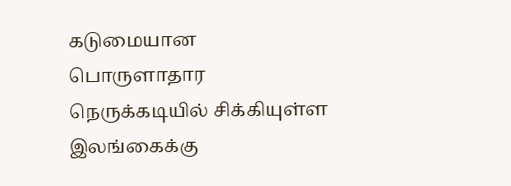கடுமையான பொருளாதார நெருக்கடியில் சிக்கியுள்ள இலங்கைக்கு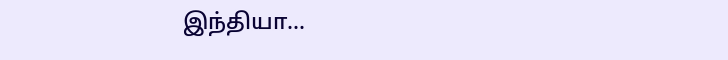இந்தியா…